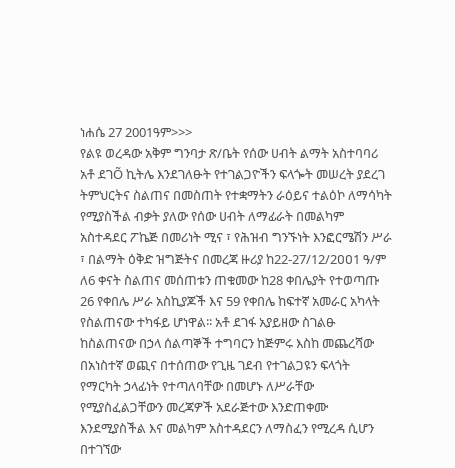ነሐሴ 27 2001ዓም>>>
የልዩ ወረዳው አቅም ግንባታ ጽ/ቤት የሰው ሀብት ልማት አስተባባሪ አቶ ደገÕ ኪትሌ እንደገለፁት የተገልጋዮችን ፍላጐት መሠረት ያደረገ ትምህርትና ስልጠና በመስጠት የተቋማትን ራዕይና ተልዕኮ ለማሳካት የሚያስችል ብቃት ያለው የሰው ሀብት ለማፊራት በመልካም አስተዳደር ፖኬጅ በመሪነት ሚና ፣ የሕዝብ ግንኙነት እንፎርሜሽን ሥራ ፣ በልማት ዕቅድ ዝግጅትና በመረጃ ዙሪያ ከ22-27/12/2ዐዐ1 ዓ/ም ለ6 ቀናት ስልጠና መሰጠቱን ጠቁመው ከ28 ቀበሌያት የተወጣጡ 26 የቀበሌ ሥራ አስኪያጆች እና 59 የቀበሌ ከፍተኛ አመራር አካላት የስልጠናው ተካፋይ ሆነዋል፡፡ አቶ ደገፋ አያይዘው ስገልፁ ከስልጠናው በኃላ ሰልጣኞች ተግባርን ከጅምሩ እስከ መጨረሻው በአነስተኛ ወጪና በተሰጠው የጊዜ ገደብ የተገልጋዩን ፍላጎት የማርካት ኃላፊነት የተጣለባቸው በመሆኑ ለሥራቸው የሚያስፈልጋቸውን መረጃዎች አደራጅተው እንድጠቀሙ እንደሚያስችል እና መልካም አስተዳደርን ለማስፈን የሚረዳ ሲሆን በተገኘው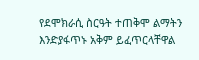የደሞክራሲ ስርዓት ተጠቅሞ ልማትን እንድያፋጥኑ አቅም ይፈጥርላቸዋል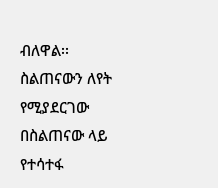ብለዋል፡፡ ስልጠናውን ለየት የሚያደርገው በስልጠናው ላይ የተሳተፋ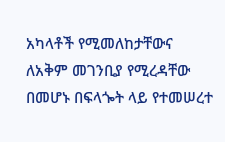አካላቶች የሚመለከታቸውና ለአቅም መገንቢያ የሚረዳቸው በመሆኑ በፍላጐት ላይ የተመሠረተ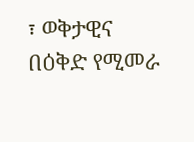፣ ወቅታዊና በዕቅድ የሚመራ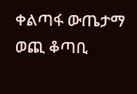ቀልጣፋ ውጤታማ ወጪ ቆጣቢ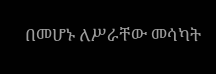በመሆኑ ለሥራቸው መሳካት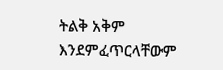ትልቅ አቅም እንደምፈጥርላቸውም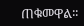ጠቁመዋል፡፡